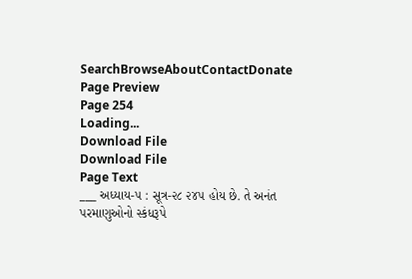SearchBrowseAboutContactDonate
Page Preview
Page 254
Loading...
Download File
Download File
Page Text
___ અધ્યાય-૫ : સૂત્ર-૨૮ ૨૪૫ હોય છે. તે અનંત પરમાણુઓનો સ્કંધરૂપે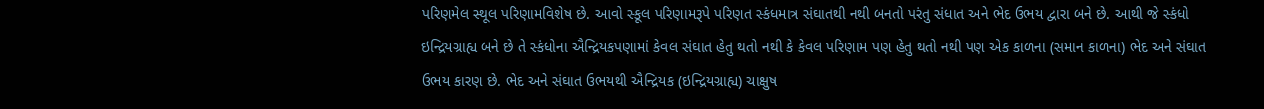પરિણમેલ સ્થૂલ પરિણામવિશેષ છે. આવો સ્કૂલ પરિણામરૂપે પરિણત સ્કંધમાત્ર સંઘાતથી નથી બનતો પરંતુ સંધાત અને ભેદ ઉભય દ્વારા બને છે. આથી જે સ્કંધો ઇન્દ્રિયગ્રાહ્ય બને છે તે સ્કંધોના ઐન્દ્રિયકપણામાં કેવલ સંઘાત હેતુ થતો નથી કે કેવલ પરિણામ પણ હેતુ થતો નથી પણ એક કાળના (સમાન કાળના) ભેદ અને સંઘાત ઉભય કારણ છે. ભેદ અને સંઘાત ઉભયથી ઐન્દ્રિયક (ઇન્દ્રિયગ્રાહ્ય) ચાક્ષુષ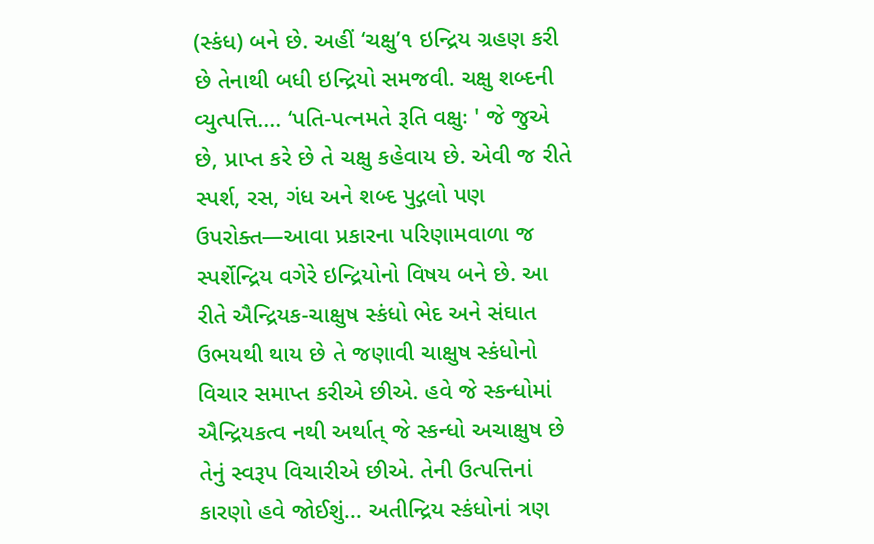(સ્કંધ) બને છે. અહીં ‘ચક્ષુ’૧ ઇન્દ્રિય ગ્રહણ કરી છે તેનાથી બધી ઇન્દ્રિયો સમજવી. ચક્ષુ શબ્દની વ્યુત્પત્તિ.... ‘પતિ-પત્નમતે રૂતિ વક્ષુઃ ' જે જુએ છે, પ્રાપ્ત કરે છે તે ચક્ષુ કહેવાય છે. એવી જ રીતે સ્પર્શ, રસ, ગંધ અને શબ્દ પુદ્ગલો પણ ઉપરોક્ત—આવા પ્રકારના પરિણામવાળા જ સ્પર્શેન્દ્રિય વગેરે ઇન્દ્રિયોનો વિષય બને છે. આ રીતે ઐન્દ્રિયક-ચાક્ષુષ સ્કંધો ભેદ અને સંઘાત ઉભયથી થાય છે તે જણાવી ચાક્ષુષ સ્કંધોનો વિચાર સમાપ્ત કરીએ છીએ. હવે જે સ્કન્ધોમાં ઐન્દ્રિયકત્વ નથી અર્થાત્ જે સ્કન્ધો અચાક્ષુષ છે તેનું સ્વરૂપ વિચારીએ છીએ. તેની ઉત્પત્તિનાં કારણો હવે જોઈશું... અતીન્દ્રિય સ્કંધોનાં ત્રણ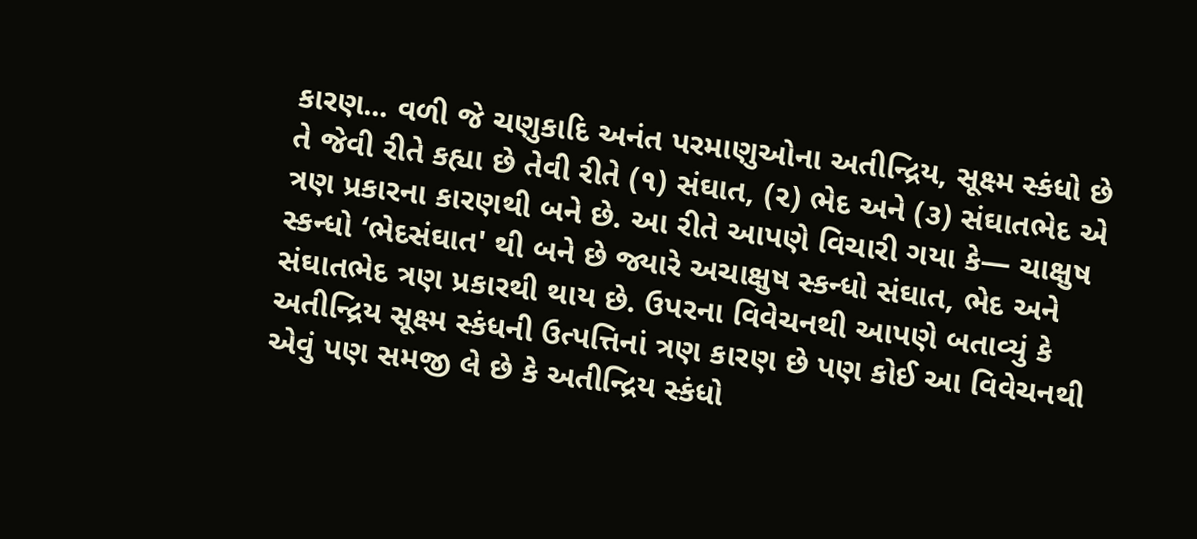કારણ... વળી જે ચણુકાદિ અનંત પરમાણુઓના અતીન્દ્રિય, સૂક્ષ્મ સ્કંધો છે તે જેવી રીતે કહ્યા છે તેવી રીતે (૧) સંઘાત, (૨) ભેદ અને (૩) સંઘાતભેદ એ ત્રણ પ્રકારના કારણથી બને છે. આ રીતે આપણે વિચારી ગયા કે— ચાક્ષુષ સ્કન્ધો ‘ભેદસંઘાત' થી બને છે જ્યારે અચાક્ષુષ સ્કન્ધો સંઘાત, ભેદ અને સંઘાતભેદ ત્રણ પ્રકારથી થાય છે. ઉપરના વિવેચનથી આપણે બતાવ્યું કે અતીન્દ્રિય સૂક્ષ્મ સ્કંધની ઉત્પત્તિનાં ત્રણ કારણ છે પણ કોઈ આ વિવેચનથી એવું પણ સમજી લે છે કે અતીન્દ્રિય સ્કંધો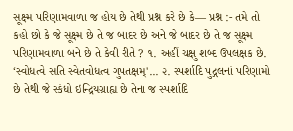સૂક્ષ્મ પરિણામવાળા જ હોય છે તેથી પ્રશ્ન કરે છે કે— પ્રશ્ન :- તમે તો કહો છો કે જે સૂક્ષ્મ છે તે જ બાદર છે અને જે બાદર છે તે જ સૂક્ષ્મ પરિણામવાળા બને છે તે કેવી રીતે ? ૧. અહીં ચક્ષુ શબ્દ ઉપલક્ષક છે. ‘સ્વોધત્વે સતિ સ્વેતવોધત્વ ગુપતક્ષમ્'... ૨. સ્પર્શાદિ પુદ્ગલનાં પરિણામો છે તેથી જે સ્કંધો ઇન્દ્રિયગ્રાહ્ય છે તેના જ સ્પર્શાદિ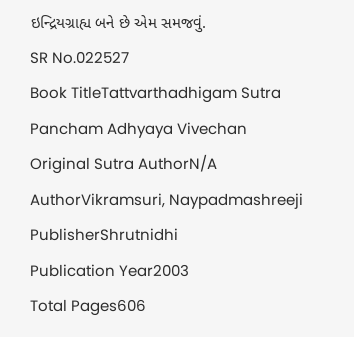ઇન્દ્રિયગ્રાહ્ય બને છે એમ સમજવું.
SR No.022527
Book TitleTattvarthadhigam Sutra Pancham Adhyaya Vivechan
Original Sutra AuthorN/A
AuthorVikramsuri, Naypadmashreeji
PublisherShrutnidhi
Publication Year2003
Total Pages606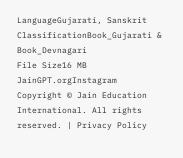LanguageGujarati, Sanskrit
ClassificationBook_Gujarati & Book_Devnagari
File Size16 MB
JainGPT.orgInstagram
Copyright © Jain Education International. All rights reserved. | Privacy Policy